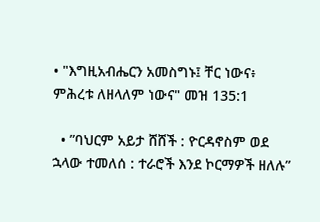• "እግዚአብሔርን አመስግኑ፤ ቸር ነውና፥ ምሕረቱ ለዘላለም ነውና" መዝ 135:1

  • ”ባህርም አይታ ሸሸች : ዮርዳኖስም ወደ ኋላው ተመለሰ : ተራሮች እንደ ኮርማዎች ዘለሉ”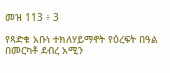መዝ 113 ፥ 3

የጻድቁ አቡነ ተክለሃይማኖት የዕረፍት በዓል በመርካቶ ደብረ አሚን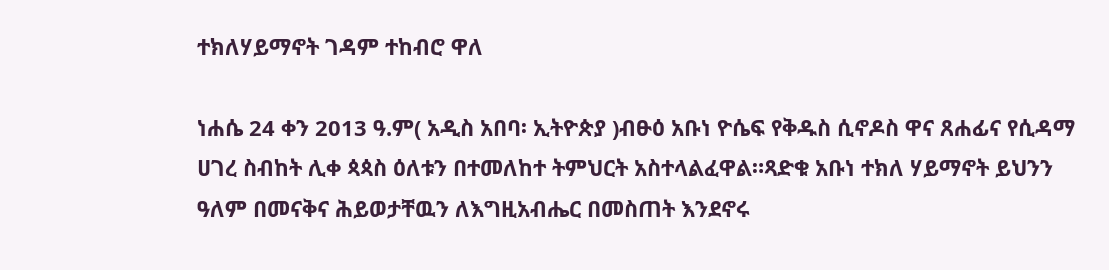ተክለሃይማኖት ገዳም ተከብሮ ዋለ

ነሐሴ 24 ቀን 2013 ዓ.ም( አዲስ አበባ፡ ኢትዮጵያ )ብፁዕ አቡነ ዮሴፍ የቅዱስ ሲኖዶስ ዋና ጸሐፊና የሲዳማ ሀገረ ስብከት ሊቀ ጳጳስ ዕለቱን በተመለከተ ትምህርት አስተላልፈዋል።ጻድቁ አቡነ ተክለ ሃይማኖት ይህንን ዓለም በመናቅና ሕይወታቸዉን ለእግዚአብሔር በመስጠት እንደኖሩ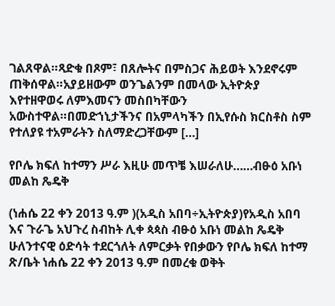ገልጸዋል።ጻድቁ በጾም፣ በጸሎትና በምስጋና ሕይወት እንደኖሩም ጠቅሰዋል።አያይዘውም ወንጌልንም በመላው ኢትዮጵያ እየተዘዋወሩ ለምእመናን መስበካቸውን አውስተዋል።በመድኀኒታችንና በአምላካችን በኢየሱስ ክርስቶስ ስም የተለያዩ ተአምራትን ስለማድረጋቸውም […]

የቦሌ ክፍለ ከተማን ሥራ እዚሁ መጥቼ እሠራለሁ……ብፁዕ አቡነ መልከ ጼዴቅ

(ነሐሴ 22 ቀን 2013 ዓ.ም )(አዲስ አበባ÷ኢትዮጵያ)የአዲስ አበባ እና ጉራጌ አህጉረ ስብከት ሊቀ ጳጳስ ብፁዕ አቡነ መልከ ጼዴቅ ሁለንተናዊ ዕድሳት ተደርጎለት ለምርቃት የበቃውን የቦሌ ክፍለ ከተማ ጽ/ቤት ነሐሴ 22 ቀን 2013 ዓ.ም በመረቁ ወቅት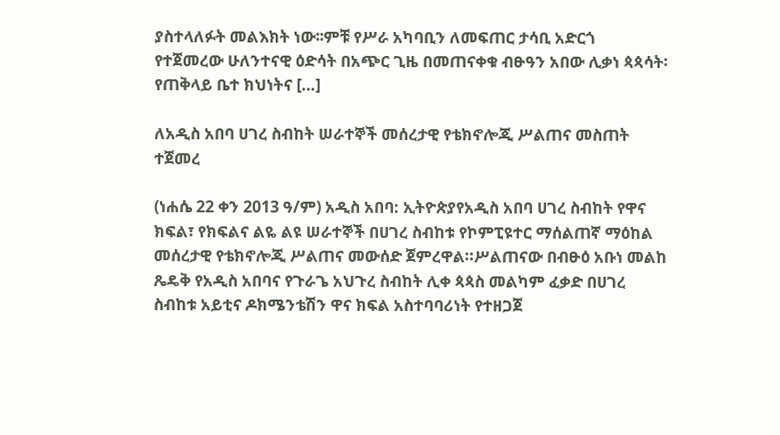ያስተላለፉት መልእክት ነው፡፡ምቹ የሥራ አካባቢን ለመፍጠር ታሳቢ አድርጎ የተጀመረው ሁለንተናዊ ዕድሳት በአጭር ጊዜ በመጠናቀቁ ብፁዓን አበው ሊቃነ ጳጳሳት፡ የጠቅላይ ቤተ ክህነትና […]

ለአዲስ አበባ ሀገረ ስብከት ሠራተኞች መሰረታዊ የቴክኖሎጂ ሥልጠና መስጠት ተጀመረ

(ነሐሴ 22 ቀን 2013 ዓ/ም) አዲስ አበባ: ኢትዮጵያየአዲስ አበባ ሀገረ ስብከት የዋና ክፍል፣ የክፍልና ልዬ ልዩ ሠራተኞች በሀገረ ስብከቱ የኮምፒዩተር ማሰልጠኛ ማዕከል መሰረታዊ የቴክኖሎጂ ሥልጠና መውሰድ ጀምረዋል።ሥልጠናው በብፁዕ አቡነ መልከ ጼዴቅ የአዲስ አበባና የጉራጌ አህጉረ ስብከት ሊቀ ጳጳስ መልካም ፈቃድ በሀገረ ስብከቱ አይቲና ዶክሜንቴሽን ዋና ክፍል አስተባባሪነት የተዘጋጀ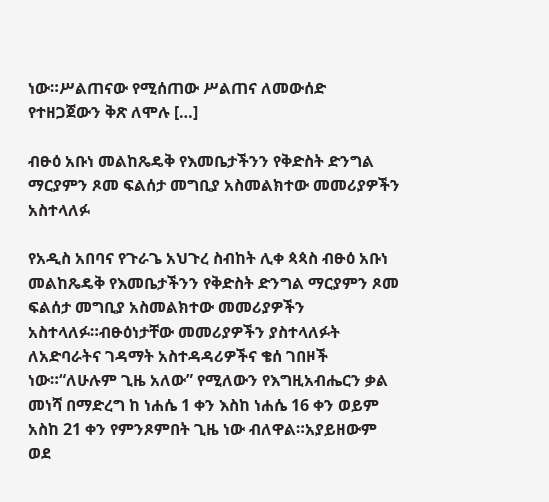ነው።ሥልጠናው የሚሰጠው ሥልጠና ለመውሰድ የተዘጋጀውን ቅጽ ለሞሉ […]

ብፁዕ አቡነ መልከጼዴቅ የእመቤታችንን የቅድስት ድንግል ማርያምን ጾመ ፍልሰታ መግቢያ አስመልክተው መመሪያዎችን አስተላለፉ

የአዲስ አበባና የጉራጌ አህጉረ ስብከት ሊቀ ጳጳስ ብፁዕ አቡነ መልከጼዴቅ የእመቤታችንን የቅድስት ድንግል ማርያምን ጾመ ፍልሰታ መግቢያ አስመልክተው መመሪያዎችን አስተላለፉ።ብፁዕነታቸው መመሪያዎችን ያስተላለፉት ለአድባራትና ገዳማት አስተዳዳሪዎችና ቄሰ ገበዞች ነው።“ለሁሉም ጊዜ አለው” የሚለውን የእግዚአብሔርን ቃል መነሻ በማድረግ ከ ነሐሴ 1 ቀን እስከ ነሐሴ 16 ቀን ወይም አስከ 21 ቀን የምንጾምበት ጊዜ ነው ብለዋል።አያይዘውም ወደ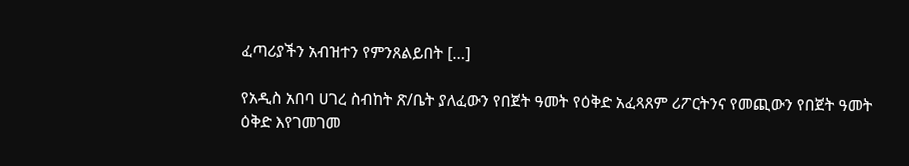ፈጣሪያችን አብዝተን የምንጸልይበት […]

የአዲስ አበባ ሀገረ ስብከት ጽ/ቤት ያለፈውን የበጀት ዓመት የዕቅድ አፈጻጸም ሪፖርትንና የመጪውን የበጀት ዓመት ዕቅድ እየገመገመ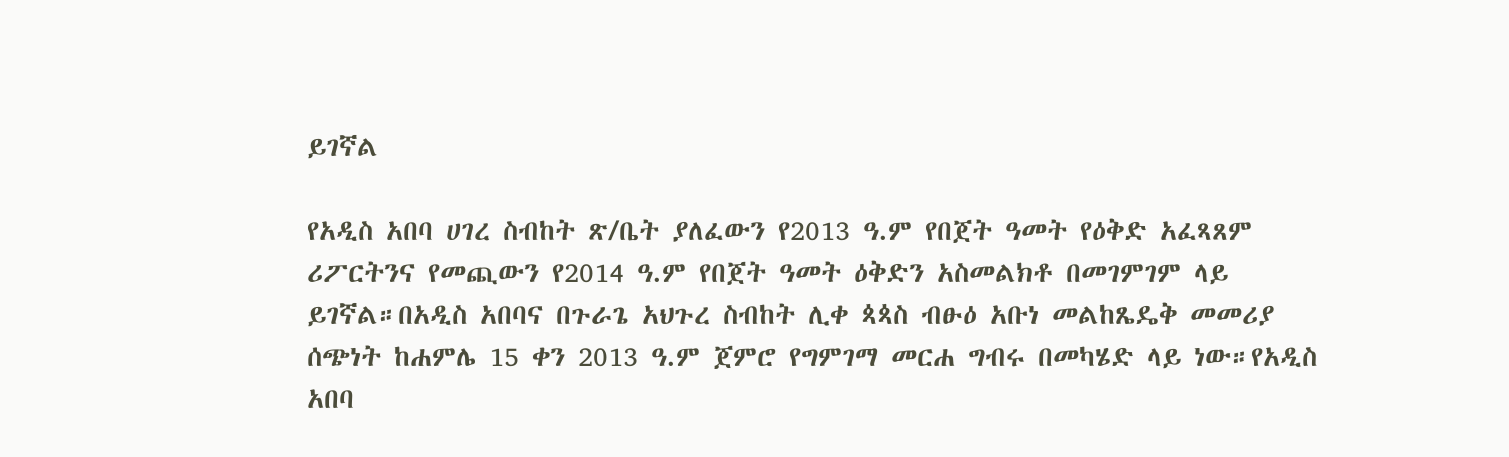ይገኛል

የአዲስ አበባ ሀገረ ስብከት ጽ/ቤት ያለፈውን የ2013 ዓ.ም የበጀት ዓመት የዕቅድ አፈጻጸም ሪፖርትንና የመጪውን የ2014 ዓ.ም የበጀት ዓመት ዕቅድን አስመልክቶ በመገምገም ላይ ይገኛል።በአዲስ አበባና በጉራጌ አህጉረ ስብከት ሊቀ ጳጳስ ብፁዕ አቡነ መልከጼዴቅ መመሪያ ሰጭነት ከሐምሌ 15 ቀን 2013 ዓ.ም ጀምሮ የግምገማ መርሐ ግብሩ በመካሄድ ላይ ነው።የአዲስ አበባ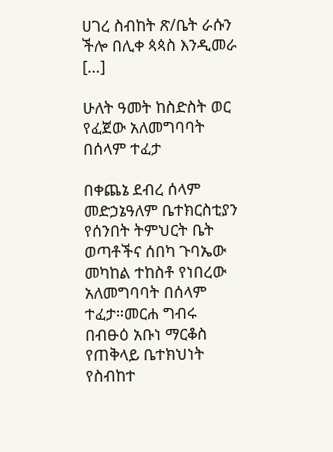ሀገረ ስብከት ጽ/ቤት ራሱን ችሎ በሊቀ ጳጳስ እንዲመራ […]

ሁለት ዓመት ከስድስት ወር የፈጀው አለመግባባት በሰላም ተፈታ

በቀጨኔ ደብረ ሰላም መድኃኔዓለም ቤተክርስቲያን የሰንበት ትምህርት ቤት ወጣቶችና ሰበካ ጉባኤው መካከል ተከስቶ የነበረው አለመግባባት በሰላም ተፈታ።መርሐ ግብሩ በብፁዕ አቡነ ማርቆስ የጠቅላይ ቤተክህነት የስብከተ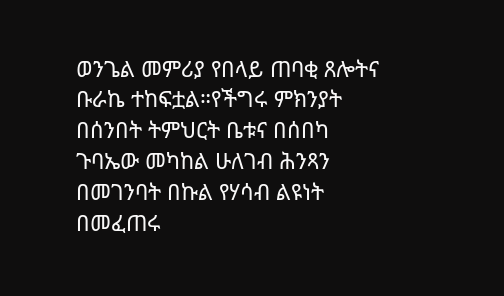ወንጌል መምሪያ የበላይ ጠባቂ ጸሎትና ቡራኬ ተከፍቷል።የችግሩ ምክንያት በሰንበት ትምህርት ቤቱና በሰበካ ጉባኤው መካከል ሁለገብ ሕንጻን በመገንባት በኩል የሃሳብ ልዩነት በመፈጠሩ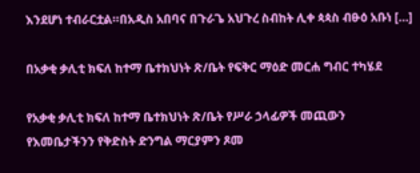እንደሆነ ተብራርቷል።በአዲስ አበባና በጉራጌ አህጉረ ስብከት ሊቀ ጳጳስ ብፁዕ አቡነ […]

በአቃቂ ቃሊቲ ክፍለ ከተማ ቤተክህነት ጽ/ቤት የፍቅር ማዕድ መርሐ ግብር ተካሄደ

የአቃቂ ቃሊቲ ክፍለ ከተማ ቤተክህነት ጽ/ቤት የሥራ ኃላፊዎች መጪውን የእመቤታችንን የቅድስት ድንግል ማርያምን ጾመ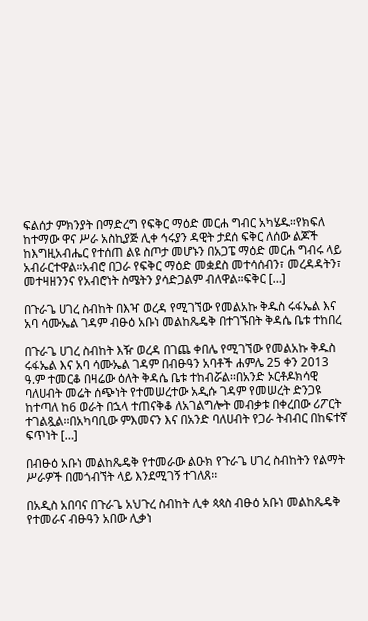ፍልሰታ ምክንያት በማድረግ የፍቅር ማዕድ መርሐ ግብር አካሄዱ።የክፍለ ከተማው ዋና ሥራ አስኪያጅ ሊቀ ኅሩያን ዳዊት ታደሰ ፍቅር ለሰው ልጆች ከእግዚአብሔር የተሰጠ ልዩ ስጦታ መሆኑን በአጋፔ ማዕድ መርሐ ግብሩ ላይ አብራርተዋል።አብሮ በጋራ የፍቅር ማዕድ መቋደስ መተሳሰብን፣ መረዳዳትን፣ መተዛዘንንና የአብሮነት ስሜትን ያሳድጋልም ብለዋል።ፍቅር […]

በጉራጌ ሀገረ ስብከት በእዣ ወረዳ የሚገኘው የመልአኩ ቅዱስ ሩፋኤል እና አባ ሳሙኤል ገዳም ብፁዕ አቡነ መልከጼዴቅ በተገኙበት ቅዳሴ ቤቱ ተከበረ

በጉራጌ ሀገረ ስብከት እዥ ወረዳ በገጨ ቀበሌ የሚገኘው የመልአኩ ቅዱስ ሩፋኤል እና አባ ሳሙኤል ገዳም በብፁዓን አባቶች ሐምሌ 25 ቀን 2013 ዓ.ም ተመርቆ በዛሬው ዕለት ቅዳሴ ቤቱ ተከብሯል፡፡በአንድ ኦርቶዶክሳዊ ባለሀብት መሬት ሰጭነት የተመሠረተው አዲሱ ገዳም የመሠረት ድንጋዩ ከተጣለ ከ6 ወራት በኋላ ተጠናቅቆ ለአገልግሎት መብቃቱ በቀረበው ሪፖርት ተገልጿል፡፡በአካባቢው ምእመናን እና በአንድ ባለሀብት የጋራ ትብብር በከፍተኛ ፍጥነት […]

በብፁዕ አቡነ መልከጼዴቅ የተመራው ልዑክ የጉራጌ ሀገረ ስብከትን የልማት ሥራዎች በመጎብኘት ላይ እንደሚገኝ ተገለጸ፡፡

በአዲስ አበባና በጉራጌ አህጉረ ስብከት ሊቀ ጳጳስ ብፁዕ አቡነ መልከጼዴቅ የተመራና ብፁዓን አበው ሊቃነ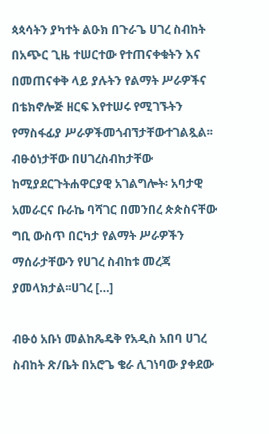ጳጳሳትን ያካተት ልዑክ በጉራጌ ሀገረ ስብከት በአጭር ጊዜ ተሠርተው የተጠናቀቁትን እና በመጠናቀቅ ላይ ያሉትን የልማት ሥራዎችና በቴክኖሎጅ ዘርፍ እየተሠሩ የሚገኙትን የማስፋፊያ ሥራዎችመጎብኘታቸውተገልጿል፡፡ብፁዕነታቸው በሀገረስብከታቸው ከሚያደርጉትሐዋርያዊ አገልግሎት፡ አባታዊ አመራርና ቡራኬ ባሻገር በመንበረ ጵጵስናቸው ግቢ ውስጥ በርካታ የልማት ሥራዎችን ማሰራታቸውን የሀገረ ስብከቱ መረጃ ያመላክታል፡፡ሀገረ […]

ብፁዕ አቡነ መልከጼዴቅ የአዲስ አበባ ሀገረ ስብከት ጽ/ቤት በአሮጌ ቄራ ሊገነባው ያቀደው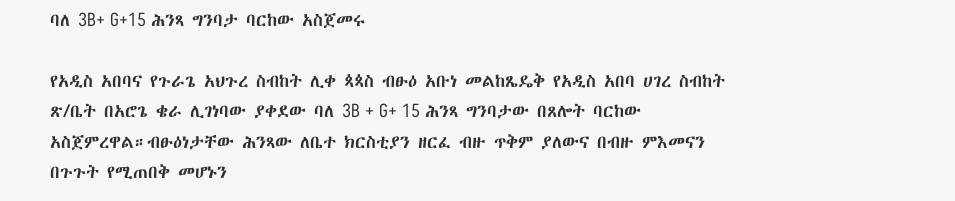ባለ 3B+ G+15 ሕንጻ ግንባታ ባርከው አስጀመሩ

የአዲስ አበባና የጉራጌ አህጉረ ስብከት ሊቀ ጳጳስ ብፁዕ አቡነ መልከጼዴቅ የአዲስ አበባ ሀገረ ስብከት ጽ/ቤት በአሮጌ ቄራ ሊገነባው ያቀደው ባለ 3B + G+ 15 ሕንጻ ግንባታው በጸሎት ባርከው አስጀምረዋል።ብፁዕነታቸው ሕንጻው ለቤተ ክርስቲያን ዘርፈ ብዙ ጥቅም ያለውና በብዙ ምእመናን በጉጉት የሚጠበቅ መሆኑን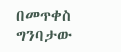በመጥቀስ ግንባታው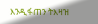እንዲፋጠን ትእዛዝ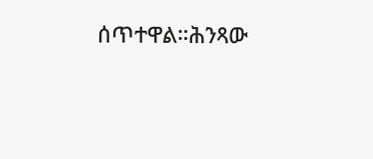ሰጥተዋል።ሕንጻው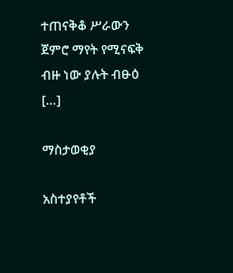ተጠናቅቆ ሥራውን ጀምሮ ማየት የሚናፍቅ ብዙ ነው ያሉት ብፁዕ […]

ማስታወቂያ

አስተያየቶች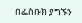በፌስቡክ ያግኙን